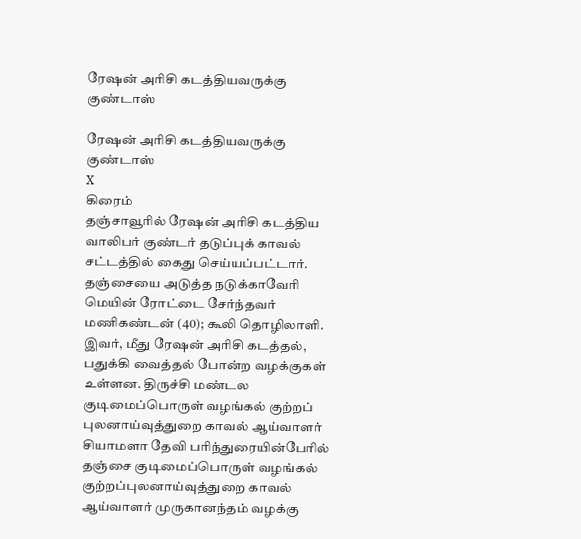ரேஷன் அரிசி கடத்தியவருக்கு குண்டாஸ்

ரேஷன் அரிசி கடத்தியவருக்கு குண்டாஸ்
X
கிரைம்
தஞ்சாவூரில் ரேஷன் அரிசி கடத்திய வாலிபர் குண்டர் தடுப்புக் காவல் சட்டத்தில் கைது செய்யப்பட்டார். தஞ்சையை அடுத்த நடுக்காவேரி மெயின் ரோட்டை சேர்ந்தவர் மணிகண்டன் (40); கூலி தொழிலாளி. இவர், மீது ரேஷன் அரிசி கடத்தல், பதுக்கி வைத்தல் போன்ற வழக்குகள் உள்ளன. திருச்சி மண்டல குடிமைப்பொருள் வழங்கல் குற்றப் புலனாய்வுத்துறை காவல் ஆய்வாளர் சியாமளா தேவி பரிந்துரையின்பேரில் தஞ்சை குடிமைப்பொருள் வழங்கல் குற்றப்புலனாய்வுத்துறை காவல் ஆய்வாளர் முருகானந்தம் வழக்கு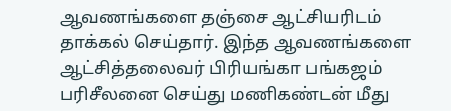ஆவணங்களை தஞ்சை ஆட்சியரிடம் தாக்கல் செய்தார். இந்த ஆவணங்களை ஆட்சித்தலைவர் பிரியங்கா பங்கஜம் பரிசீலனை செய்து மணிகண்டன் மீது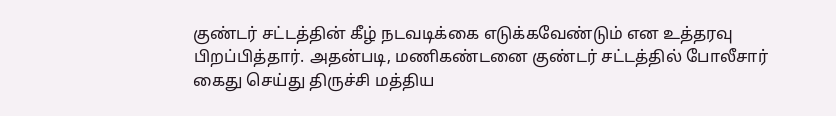குண்டர் சட்டத்தின் கீழ் நடவடிக்கை எடுக்கவேண்டும் என உத்தரவு பிறப்பித்தார். அதன்படி, மணிகண்டனை குண்டர் சட்டத்தில் போலீசார் கைது செய்து திருச்சி மத்திய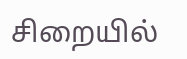சிறையில்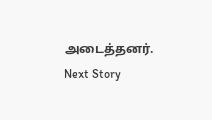அடைத்தனர்.
Next Story